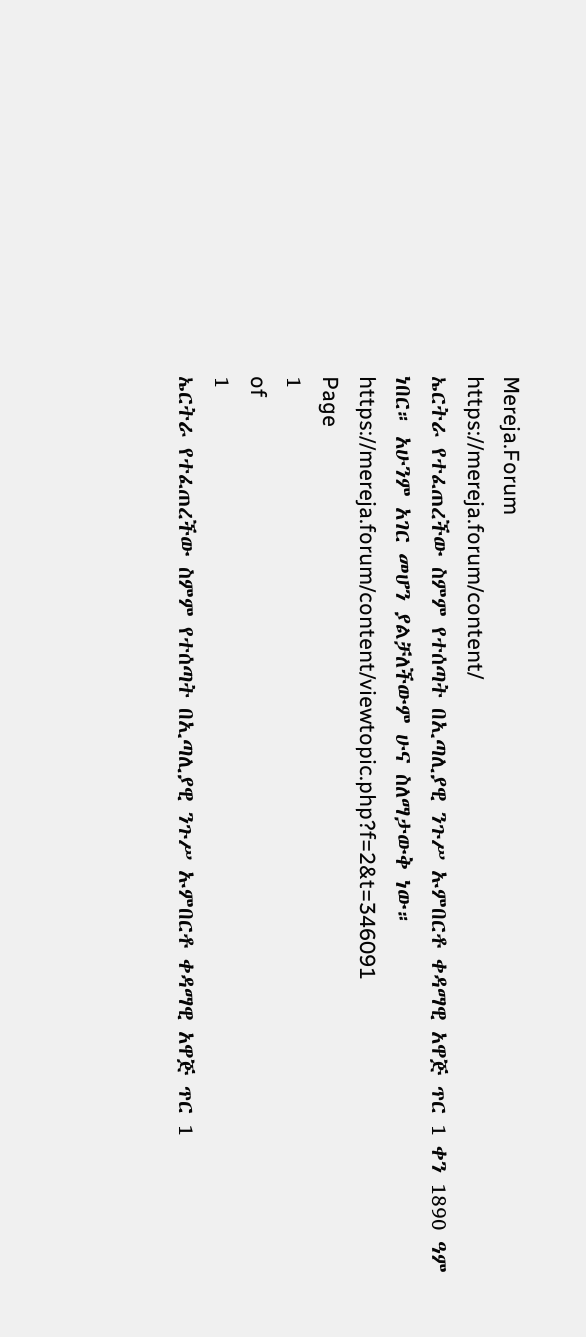Mereja.Forum
https://mereja.forum/content/
ኤርትራ የተፈጠረችው ስምም የተሰጣት በኢጣሊያዊ ንጉሥ ኡምበርቶ ቀዳማዊ አዋጅ ጥር 1 ቀን 1890 ዓም ነበር። አሁንም አገር መሆን ያልቻለችውም ሁና ስለማታውቅ ነው።
https://mereja.forum/content/viewtopic.php?f=2&t=346091
Page
1
of
1
ኤርትራ የተፈጠረችው ስምም የተሰጣት በኢጣሊያዊ ንጉሥ ኡምበርቶ ቀዳማዊ አዋጅ ጥር 1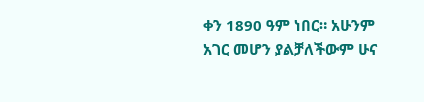ቀን 1890 ዓም ነበር። አሁንም አገር መሆን ያልቻለችውም ሁና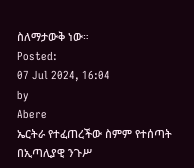ስለማታውቅ ነው።
Posted:
07 Jul 2024, 16:04
by
Abere
ኤርትራ የተፈጠረችው ስምም የተሰጣት በኢጣሊያዊ ንጉሥ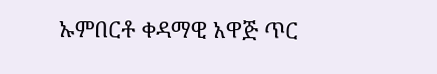ኡምበርቶ ቀዳማዊ አዋጅ ጥር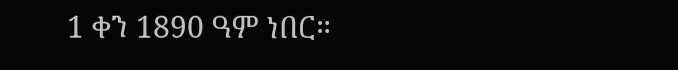1 ቀን 1890 ዓም ነበር።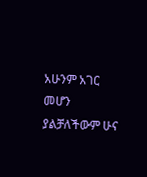አሁንም አገር መሆን ያልቻለችውም ሁና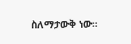ስለማታውቅ ነው።